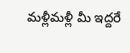మళ్లీమళ్లీ మీ ఇద్దరే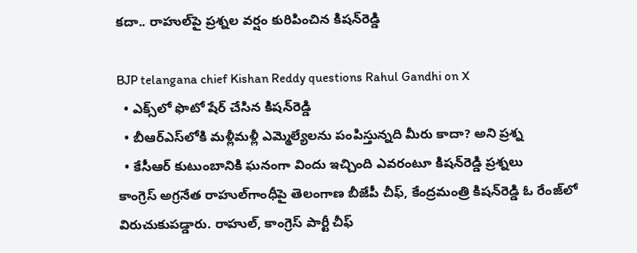కదా.. రాహుల్‌పై ప్రశ్నల వర్షం కురిపించిన కిషన్‌రెడ్డి

BJP telangana chief Kishan Reddy questions Rahul Gandhi on X
  • ఎక్స్‌లో ఫొటో షేర్ చేసిన కిషన్‌రెడ్డి
  • బీఆర్ఎస్‌లోకి మళ్లీమళ్లీ ఎమ్మెల్యేలను పంపిస్తున్నది మీరు కాదా? అని ప్రశ్న
  • కేసీఆర్ కుటుంబానికి ఘనంగా విందు ఇచ్చింది ఎవరంటూ కిషన్‌రెడ్డి ప్రశ్నలు
కాంగ్రెస్ అగ్రనేత రాహుల్‌గాంధీపై తెలంగాణ బీజేపీ చీఫ్, కేంద్రమంత్రి కిషన్‌రెడ్డి ఓ రేంజ్‌లో విరుచుకుపడ్డారు. రాహుల్, కాంగ్రెస్ పార్టీ చీఫ్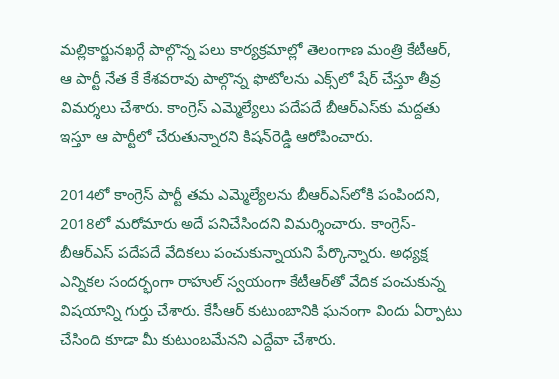మల్లికార్జునఖర్గే పాల్గొన్న పలు కార్యక్రమాల్లో తెలంగాణ మంత్రి కేటీఆర్, ఆ పార్టీ నేత కే కేశవరావు పాల్గొన్న ఫొటోలను ఎక్స్‌లో షేర్ చేస్తూ తీవ్ర విమర్శలు చేశారు. కాంగ్రెస్ ఎమ్మెల్యేలు పదేపదే బీఆర్ఎస్‌కు మద్దతు ఇస్తూ ఆ పార్టీలో చేరుతున్నారని కిషన్‌రెడ్డి ఆరోపించారు.

2014లో కాంగ్రెస్ పార్టీ తమ ఎమ్మెల్యేలను బీఆర్ఎస్‌లోకి పంపిందని, 2018లో మరోమారు అదే పనిచేసిందని విమర్శించారు. కాంగ్రెస్-బీఆర్ఎస్ పదేపదే వేదికలు పంచుకున్నాయని పేర్కొన్నారు. అధ్యక్ష ఎన్నికల సందర్భంగా రాహుల్ స్వయంగా కేటీఆర్‌తో వేదిక పంచుకున్న విషయాన్ని గుర్తు చేశారు. కేసీఆర్ కుటుంబానికి ఘనంగా విందు ఏర్పాటు చేసింది కూడా మీ కుటుంబమేనని ఎద్దేవా చేశారు.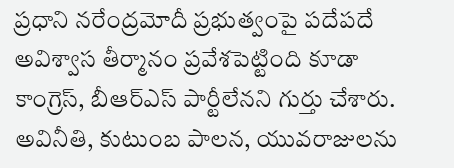ప్రధాని నరేంద్రమోదీ ప్రభుత్వంపై పదేపదే అవిశ్వాస తీర్మానం ప్రవేశపెట్టింది కూడా కాంగ్రెస్, బీఆర్ఎస్ పార్టీలేనని గుర్తు చేశారు. అవినీతి, కుటుంబ పాలన, యువరాజులను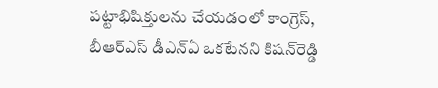పట్టాభిషిక్తులను చేయడంలో కాంగ్రెస్, బీఆర్ఎస్ డీఎన్ఏ ఒకటేనని కిషన్‌రెడ్డి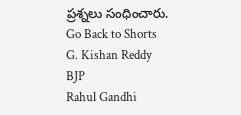ప్రశ్నలు సంధించారు.
Go Back to Shorts
G. Kishan Reddy
BJP
Rahul Gandhi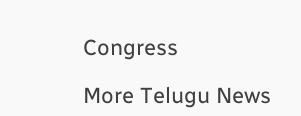Congress

More Telugu News